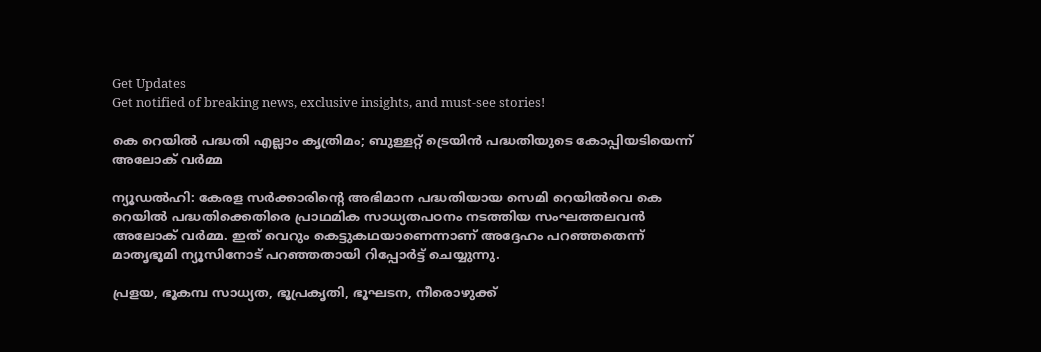Get Updates
Get notified of breaking news, exclusive insights, and must-see stories!

കെ റെയില്‍ പദ്ധതി എല്ലാം കൃത്രിമം; ബുള്ളറ്റ് ട്രെയിന്‍ പദ്ധതിയുടെ കോപ്പിയടിയെന്ന് അലോക് വര്‍മ്മ

ന്യൂഡല്‍ഹി: കേരള സര്‍ക്കാരിന്റെ അഭിമാന പദ്ധതിയായ സെമി റെയില്‍വെ കെ റെയില്‍ പദ്ധതിക്കെതിരെ പ്രാഥമിക സാധ്യതപഠനം നടത്തിയ സംഘത്തലവന്‍ അലോക് വര്‍മ്മ. ഇത് വെറും കെട്ടുകഥയാണെന്നാണ് അദ്ദേഹം പറഞ്ഞതെന്ന് മാതൃഭൂമി ന്യൂസിനോട് പറഞ്ഞതായി റിപ്പോര്‍ട്ട് ചെയ്യുന്നു.

പ്രളയ, ഭൂകമ്പ സാധ്യത, ഭൂപ്രകൃതി, ഭൂഘടന, നീരൊഴുക്ക്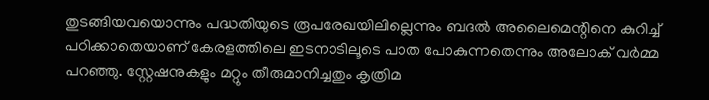തുടങ്ങിയവയൊന്നും പദ്ധതിയുടെ രൂപരേഖയിലില്ലെന്നും ബദല്‍ അലൈമെന്റിനെ കുറിച്ച് പഠിക്കാതെയാണ് കേരളത്തിലെ ഇടനാടിലൂടെ പാത പോകുന്നതെന്നും അലോക് വര്‍മ്മ പറഞ്ഞു. സ്റ്റേഷനുകളും മറ്റും തീരുമാനിച്ചതും കൃത്രിമ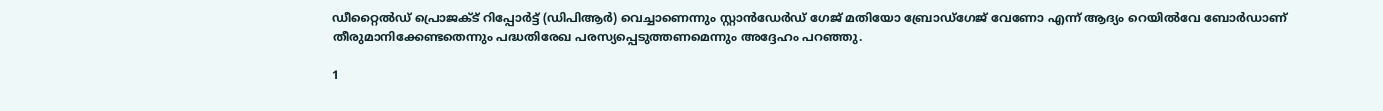ഡീറ്റൈല്‍ഡ് പ്രൊജക്ട് റിപ്പോര്‍ട്ട് (ഡിപിആര്‍) വെച്ചാണെന്നും സ്റ്റാന്‍ഡേര്‍ഡ് ഗേജ് മതിയോ ബ്രോഡ്ഗേജ് വേണോ എന്ന് ആദ്യം റെയില്‍വേ ബോര്‍ഡാണ് തീരുമാനിക്കേണ്ടതെന്നും പദ്ധതിരേഖ പരസ്യപ്പെടുത്തണമെന്നും അദ്ദേഹം പറഞ്ഞു.

1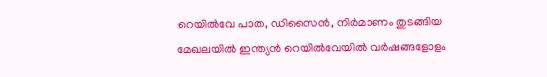റെയില്‍വേ പാത, ഡിസൈന്‍, നിര്‍മാണം തുടങ്ങിയ മേഖലയില്‍ ഇന്ത്യന്‍ റെയില്‍വേയില്‍ വര്‍ഷങ്ങളോളം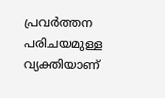പ്രവര്‍ത്തന പരിചയമുള്ള വ്യക്തിയാണ്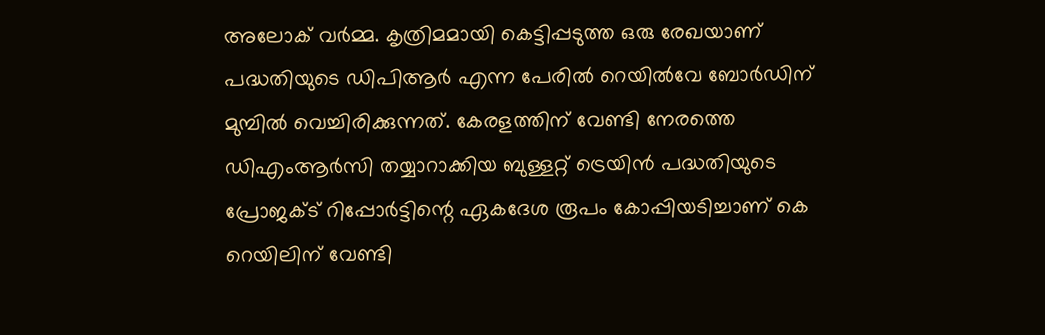അലോക് വര്‍മ്മ. കൃത്രിമമായി കെട്ടിപ്പടുത്ത ഒരു രേഖയാണ് പദ്ധതിയുടെ ഡിപിആര്‍ എന്ന പേരില്‍ റെയില്‍വേ ബോര്‍ഡിന് മുമ്പില്‍ വെച്ചിരിക്കുന്നത്. കേരളത്തിന് വേണ്ടി നേരത്തെ ഡിഎംആര്‍സി തയ്യാറാക്കിയ ബുള്ളറ്റ് ട്രെയിന്‍ പദ്ധതിയുടെ പ്രോജക്ട് റിപ്പോര്‍ട്ടിന്റെ ഏകദേശ രൂപം കോപ്പിയടിച്ചാണ് കെ റെയിലിന് വേണ്ടി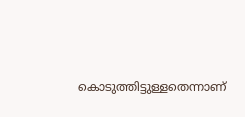കൊടുത്തിട്ടുള്ളതെന്നാണ്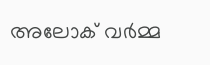അലോക് വര്‍മ്മ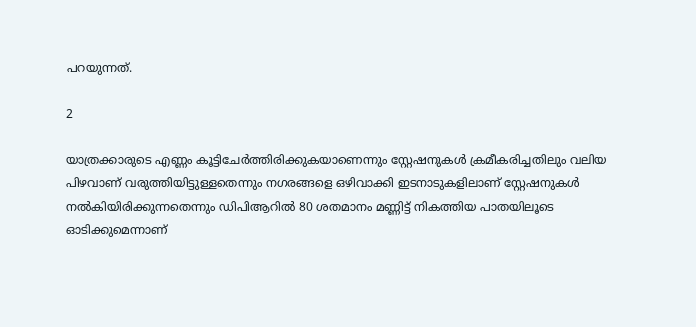പറയുന്നത്.

2

യാത്രക്കാരുടെ എണ്ണം കൂട്ടിചേര്‍ത്തിരിക്കുകയാണെന്നും സ്റ്റേഷനുകള്‍ ക്രമീകരിച്ചതിലും വലിയ പിഴവാണ് വരുത്തിയിട്ടുള്ളതെന്നും നഗരങ്ങളെ ഒഴിവാക്കി ഇടനാടുകളിലാണ് സ്റ്റേഷനുകള്‍ നല്‍കിയിരിക്കുന്നതെന്നും ഡിപിആറില്‍ 80 ശതമാനം മണ്ണിട്ട് നികത്തിയ പാതയിലൂടെ ഓടിക്കുമെന്നാണ്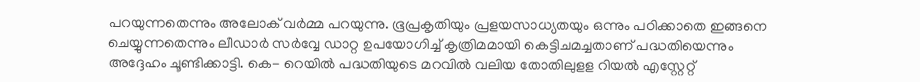പറയുന്നതെന്നും അലോക് വര്‍മ്മ പറയുന്നു. ഭൂപ്രകൃതിയും പ്രളയസാധ്യതയും ഒന്നും പഠിക്കാതെ ഇങ്ങനെ ചെയ്യുന്നതെന്നും ലീഡാര്‍ സര്‍വ്വേ ഡാറ്റ ഉപയോഗിച്ച് കൃത്രിമമായി കെട്ടിചമച്ചതാണ് പദ്ധതിയെന്നും അദ്ദേഹം ചൂണ്ടിക്കാട്ടി. കെ- റെയില്‍ പദ്ധതിയുടെ മറവില്‍ വലിയ തോതിലുളള റിയല്‍ എസ്റ്റേറ്റ്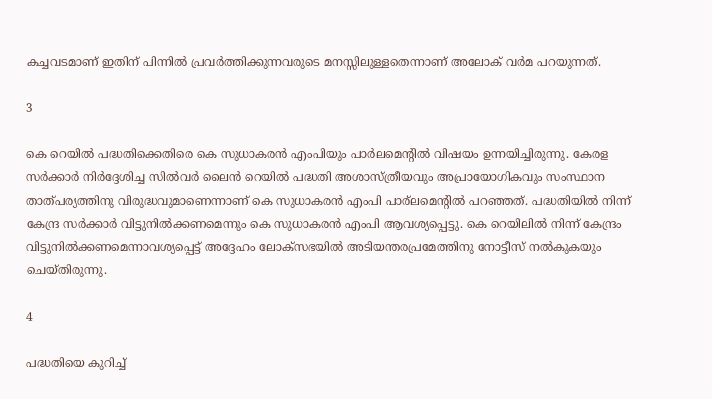കച്ചവടമാണ് ഇതിന് പിന്നില്‍ പ്രവര്‍ത്തിക്കുന്നവരുടെ മനസ്സിലുള്ളതെന്നാണ് അലോക് വര്‍മ പറയുന്നത്.

3

കെ റെയില്‍ പദ്ധതിക്കെതിരെ കെ സുധാകരന്‍ എംപിയും പാര്‍ലമെന്റില്‍ വിഷയം ഉന്നയിച്ചിരുന്നു. കേരള സര്‍ക്കാര്‍ നിര്‍ദ്ദേശിച്ച സില്‍വര്‍ ലൈന്‍ റെയില്‍ പദ്ധതി അശാസ്ത്രീയവും അപ്രായോഗികവും സംസ്ഥാന താത്പര്യത്തിനു വിരുദ്ധവുമാണെന്നാണ് കെ സുധാകരന്‍ എംപി പാര്‌ലമെന്റില്‍ പറഞ്ഞത്. പദ്ധതിയില്‍ നിന്ന് കേന്ദ്ര സര്‍ക്കാര്‍ വിട്ടുനില്‍ക്കണമെന്നും കെ സുധാകരന്‍ എംപി ആവശ്യപ്പെട്ടു. കെ റെയിലില്‍ നിന്ന് കേന്ദ്രം വിട്ടുനില്‍ക്കണമെന്നാവശ്യപ്പെട്ട് അദ്ദേഹം ലോക്സഭയില്‍ അടിയന്തരപ്രമേത്തിനു നോട്ടീസ് നല്‍കുകയും ചെയ്തിരുന്നു.

4

പദ്ധതിയെ കുറിച്ച്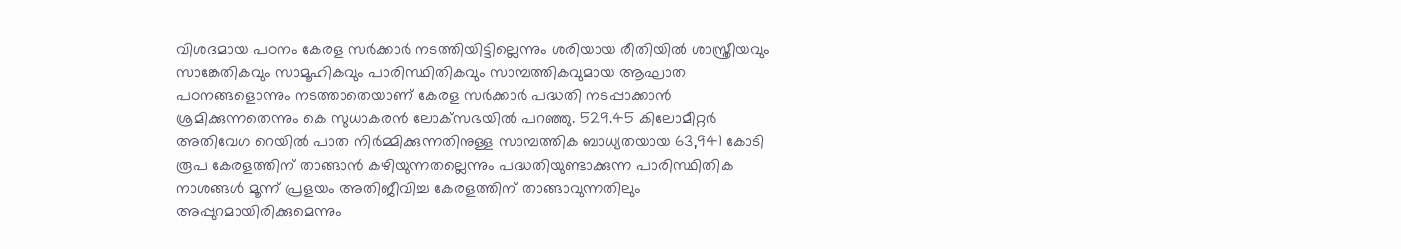വിശദമായ പഠനം കേരള സര്‍ക്കാര്‍ നടത്തിയിട്ടില്ലെന്നും ശരിയായ രീതിയില്‍ ശാസ്ത്രീയവും സാങ്കേതികവും സാമൂഹികവും പാരിസ്ഥിതികവും സാമ്പത്തികവുമായ ആഘാത പഠനങ്ങളൊന്നും നടത്താതെയാണ് കേരള സര്‍ക്കാര്‍ പദ്ധതി നടപ്പാക്കാന്‍ ശ്രമിക്കുന്നതെന്നും കെ സുധാകരന്‍ ലോക്‌സഭയില്‍ പറഞ്ഞു. 529.45 കിലോമീറ്റര്‍ അതിവേഗ റെയില്‍ പാത നിര്‍മ്മിക്കുന്നതിനുള്ള സാമ്പത്തിക ബാധ്യതയായ 63,941 കോടി രൂപ കേരളത്തിന് താങ്ങാന്‍ കഴിയുന്നതല്ലെന്നും പദ്ധതിയുണ്ടാക്കുന്ന പാരിസ്ഥിതിക നാശങ്ങള്‍ മൂന്ന് പ്രളയം അതിജീവിച്ച കേരളത്തിന് താങ്ങാവുന്നതിലും അപ്പുറമായിരിക്കുമെന്നും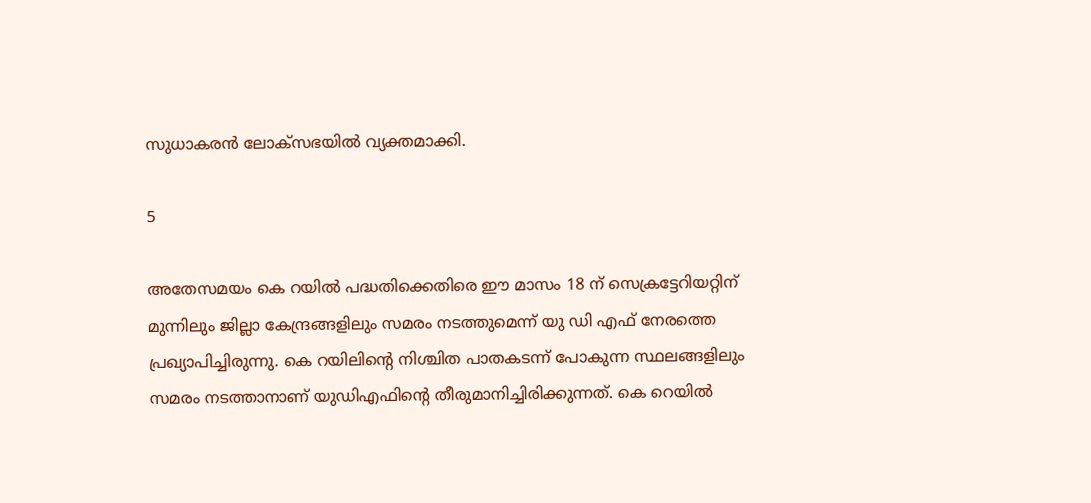സുധാകരന്‍ ലോക്‌സഭയില്‍ വ്യക്തമാക്കി.

5

അതേസമയം കെ റയില്‍ പദ്ധതിക്കെതിരെ ഈ മാസം 18 ന് സെക്രട്ടേറിയറ്റിന് മുന്നിലും ജില്ലാ കേന്ദ്രങ്ങളിലും സമരം നടത്തുമെന്ന് യു ഡി എഫ് നേരത്തെ പ്രഖ്യാപിച്ചിരുന്നു. കെ റയിലിന്റെ നിശ്ചിത പാതകടന്ന് പോകുന്ന സ്ഥലങ്ങളിലും സമരം നടത്താനാണ് യുഡിഎഫിന്റെ തീരുമാനിച്ചിരിക്കുന്നത്. കെ റെയില്‍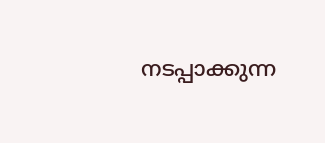നടപ്പാക്കുന്ന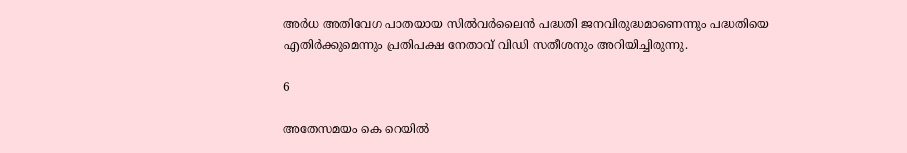അര്‍ധ അതിവേഗ പാതയായ സില്‍വര്‍ലൈന്‍ പദ്ധതി ജനവിരുദ്ധമാണെന്നും പദ്ധതിയെ എതിര്‍ക്കുമെന്നും പ്രതിപക്ഷ നേതാവ് വിഡി സതീശനും അറിയിച്ചിരുന്നു.

6

അതേസമയം കെ റെയില്‍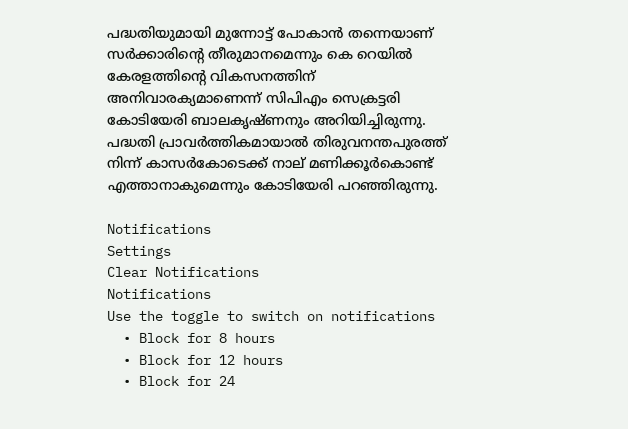പദ്ധതിയുമായി മുന്നോട്ട് പോകാന്‍ തന്നെയാണ് സര്‍ക്കാരിന്റെ തീരുമാനമെന്നും കെ റെയില്‍ കേരളത്തിന്റെ വികസനത്തിന് അനിവാരക്യമാണെന്ന് സിപിഎം സെക്രട്ടരി കോടിയേരി ബാലകൃഷ്ണനും അറിയിച്ചിരുന്നു. പദ്ധതി പ്രാവര്‍ത്തികമായാല്‍ തിരുവനന്തപുരത്ത് നിന്ന് കാസര്‍കോടെക്ക് നാല് മണിക്കൂര്‍കൊണ്ട് എത്താനാകുമെന്നും കോടിയേരി പറഞ്ഞിരുന്നു.

Notifications
Settings
Clear Notifications
Notifications
Use the toggle to switch on notifications
  • Block for 8 hours
  • Block for 12 hours
  • Block for 24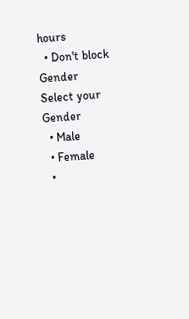hours
  • Don't block
Gender
Select your Gender
  • Male
  • Female
  •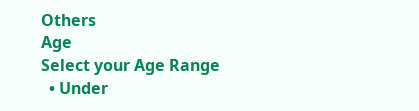Others
Age
Select your Age Range
  • Under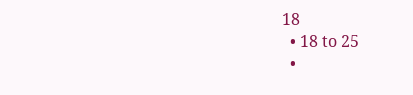18
  • 18 to 25
  •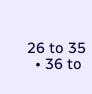26 to 35
  • 36 to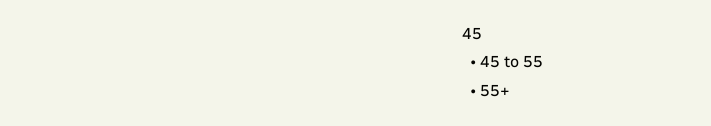45
  • 45 to 55
  • 55+